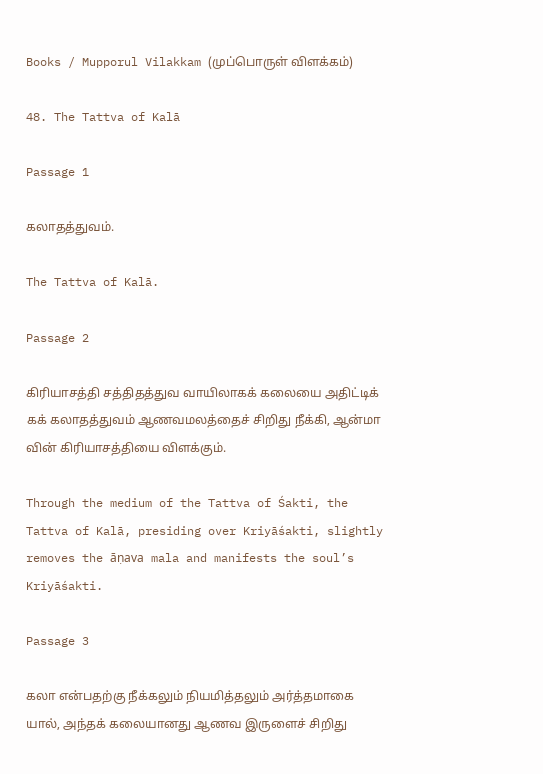Books / Mupporul Vilakkam (முப்பொருள் விளக்கம்)

48. The Tattva of Kalā

Passage 1

கலாதத்துவம்.

The Tattva of Kalā.

Passage 2

கிரியாசத்தி சத்திதத்துவ வாயிலாகக் கலையை அதிட்டிக் கக் கலாதத்துவம் ஆணவமலத்தைச் சிறிது நீக்கி, ஆன்மா வின் கிரியாசத்தியை விளக்கும்.

Through the medium of the Tattva of Śakti, the Tattva of Kalā, presiding over Kriyāśakti, slightly removes the āṇava mala and manifests the soul’s Kriyāśakti.

Passage 3

கலா என்பதற்கு நீக்கலும் நியமித்தலும் அர்த்தமாகை யால், அந்தக் கலையானது ஆணவ இருளைச் சிறிது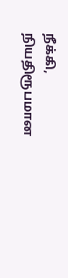நீக்கி, நியதிரூபமான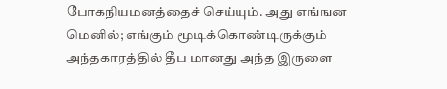போகநியமனத்தைச் செய்யும். அது எங்ஙன மெனில்; எங்கும் மூடிக்கொண்டிருக்கும் அந்தகாரத்தில் தீப மானது அந்த இருளை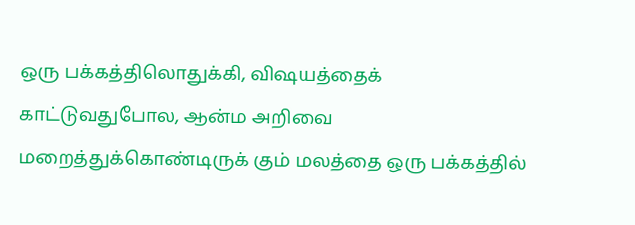ஒரு பக்கத்திலொதுக்கி, விஷயத்தைக் காட்டுவதுபோல, ஆன்ம அறிவை மறைத்துக்கொண்டிருக் கும் மலத்தை ஒரு பக்கத்தில்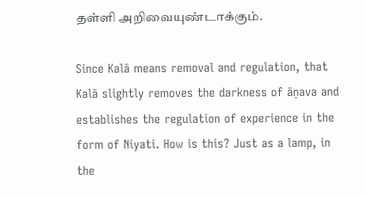தள்ளி அறிவையுண்டாக்கும்.

Since Kalā means removal and regulation, that Kalā slightly removes the darkness of āṇava and establishes the regulation of experience in the form of Niyati. How is this? Just as a lamp, in the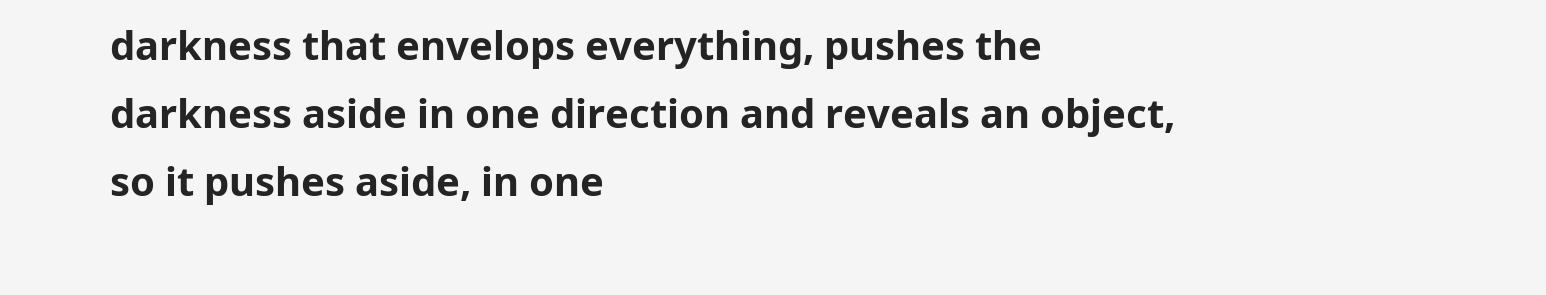darkness that envelops everything, pushes the darkness aside in one direction and reveals an object, so it pushes aside, in one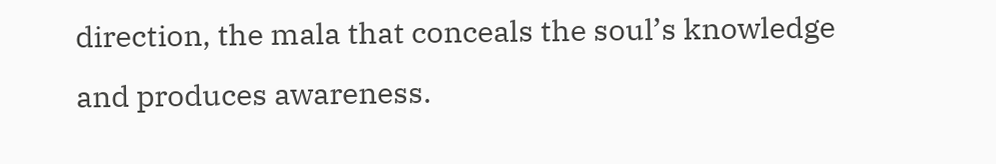direction, the mala that conceals the soul’s knowledge and produces awareness.